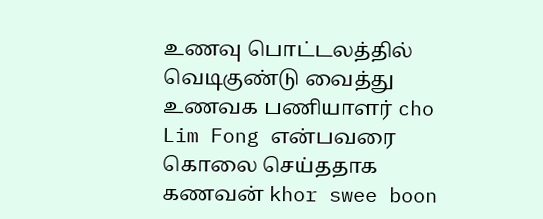உணவு பொட்டலத்தில் வெடிகுண்டு வைத்து உணவக பணியாளர் cho Lim Fong என்பவரை கொலை செய்ததாக கணவன் khor swee boon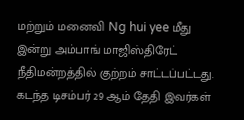மற்றும் மனைவி Ng hui yee மீது இன்று அம்பாங் மாஜிஸ்திரேட் நீதிமன்றத்தில் குற்றம் சாட்டப்பட்டது.
கடந்த டிசம்பர் 29 ஆம் தேதி இவர்கள்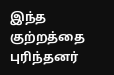இந்த குற்றத்தை புரிந்தனர்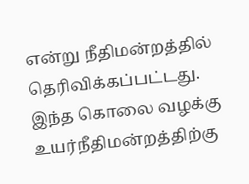என்று நீதிமன்றத்தில் தெரிவிக்கப்பட்டது.
இந்த கொலை வழக்கு உயர்நீதிமன்றத்திற்கு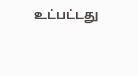உட்பட்டது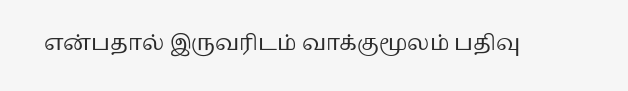என்பதால் இருவரிடம் வாக்குமூலம் பதிவு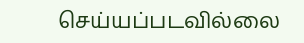செய்யப்படவில்லை